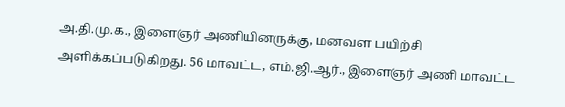அ.தி.மு.க., இளைஞர் அணியினருக்கு, மனவள பயிற்சி அளிக்கப்படுகிறது. 56 மாவட்ட, எம்.ஜி.ஆர்., இளைஞர் அணி மாவட்ட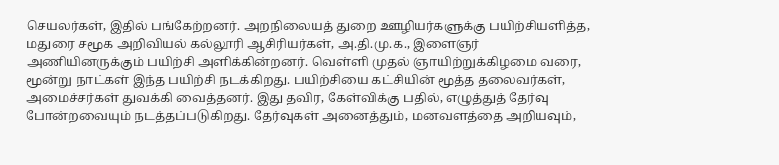செயலர்கள், இதில் பங்கேற்றனர். அறநிலையத் துறை ஊழியர்களுக்கு பயிற்சியளித்த, மதுரை சமூக அறிவியல் கல்லூரி ஆசிரியர்கள், அ.தி.மு.க., இளைஞர் அணியினருக்கும் பயிற்சி அளிக்கின்றனர். வெள்ளி முதல் ஞாயிற்றுக்கிழமை வரை, மூன்று நாட்கள் இந்த பயிற்சி நடக்கிறது. பயிற்சியை கட்சியின் மூத்த தலைவர்கள், அமைச்சர்கள் துவக்கி வைத்தனர். இது தவிர, கேள்விக்கு பதில், எழுத்துத் தேர்வு போன்றவையும் நடத்தப்படுகிறது. தேர்வுகள் அனைத்தும், மனவளத்தை அறியவும்,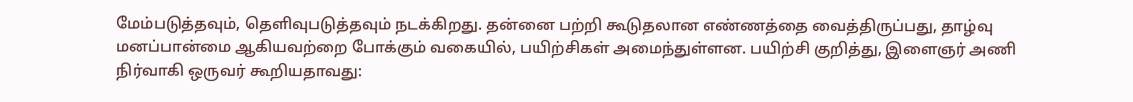மேம்படுத்தவும், தெளிவுபடுத்தவும் நடக்கிறது. தன்னை பற்றி கூடுதலான எண்ணத்தை வைத்திருப்பது, தாழ்வு மனப்பான்மை ஆகியவற்றை போக்கும் வகையில், பயிற்சிகள் அமைந்துள்ளன. பயிற்சி குறித்து, இளைஞர் அணி நிர்வாகி ஒருவர் கூறியதாவது: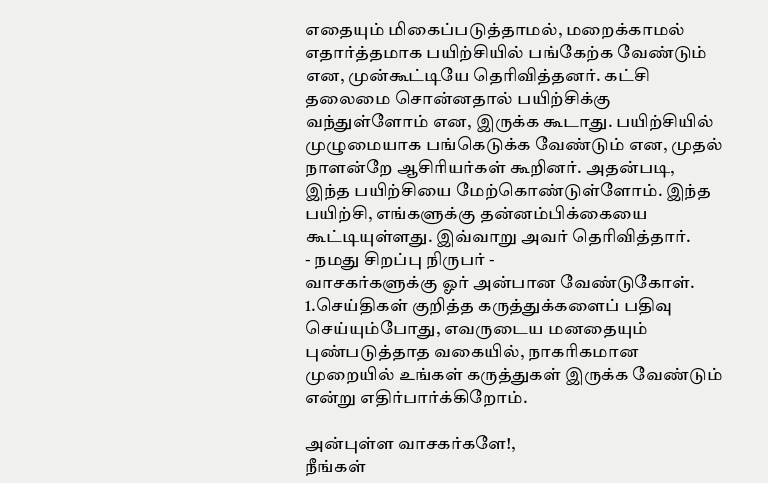எதையும் மிகைப்படுத்தாமல், மறைக்காமல் எதார்த்தமாக பயிற்சியில் பங்கேற்க வேண்டும் என, முன்கூட்டியே தெரிவித்தனர். கட்சி தலைமை சொன்னதால் பயிற்சிக்கு வந்துள்ளோம் என, இருக்க கூடாது. பயிற்சியில் முழுமையாக பங்கெடுக்க வேண்டும் என, முதல் நாளன்றே ஆசிரியர்கள் கூறினர். அதன்படி, இந்த பயிற்சியை மேற்கொண்டுள்ளோம். இந்த பயிற்சி, எங்களுக்கு தன்னம்பிக்கையை கூட்டியுள்ளது. இவ்வாறு அவர் தெரிவித்தார்.
- நமது சிறப்பு நிருபர் -
வாசகர்களுக்கு ஓர் அன்பான வேண்டுகோள்.
1.செய்திகள் குறித்த கருத்துக்களைப் பதிவு செய்யும்போது, எவருடைய மனதையும் புண்படுத்தாத வகையில், நாகரிகமான முறையில் உங்கள் கருத்துகள் இருக்க வேண்டும் என்று எதிர்பார்க்கிறோம்.

அன்புள்ள வாசகர்களே!,
நீங்கள்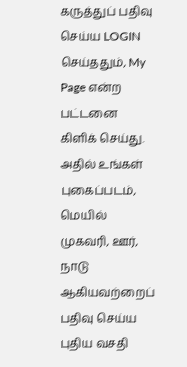கருத்துப் பதிவு செய்ய LOGIN செய்ததும், My Page என்ற பட்டனை கிளிக் செய்து. அதில் உங்கள் புகைப்படம், மெயில் முகவரி, ஊர், நாடு ஆகியவற்றைப் பதிவு செய்ய புதிய வசதி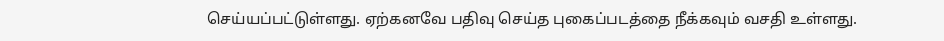செய்யப்பட்டுள்ளது. ஏற்கனவே பதிவு செய்த புகைப்படத்தை நீக்கவும் வசதி உள்ளது.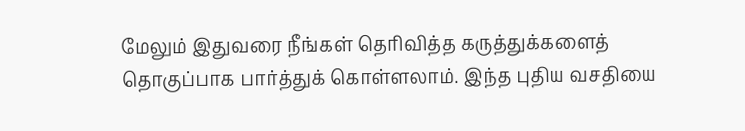மேலும் இதுவரை நீங்கள் தெரிவித்த கருத்துக்களைத் தொகுப்பாக பார்த்துக் கொள்ளலாம். இந்த புதிய வசதியை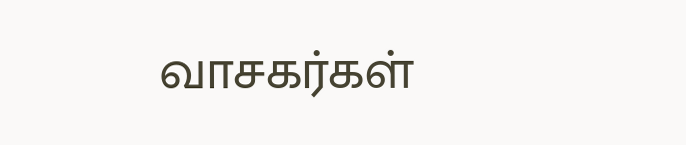வாசகர்கள்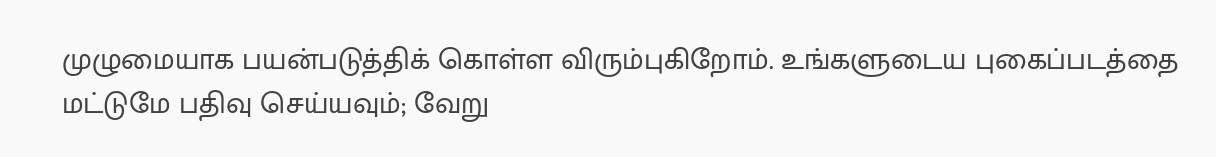முழுமையாக பயன்படுத்திக் கொள்ள விரும்புகிறோம். உங்களுடைய புகைப்படத்தை மட்டுமே பதிவு செய்யவும்; வேறு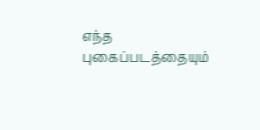எந்த புகைப்படத்தையும்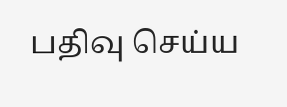பதிவு செய்ய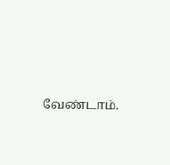வேண்டாம்.